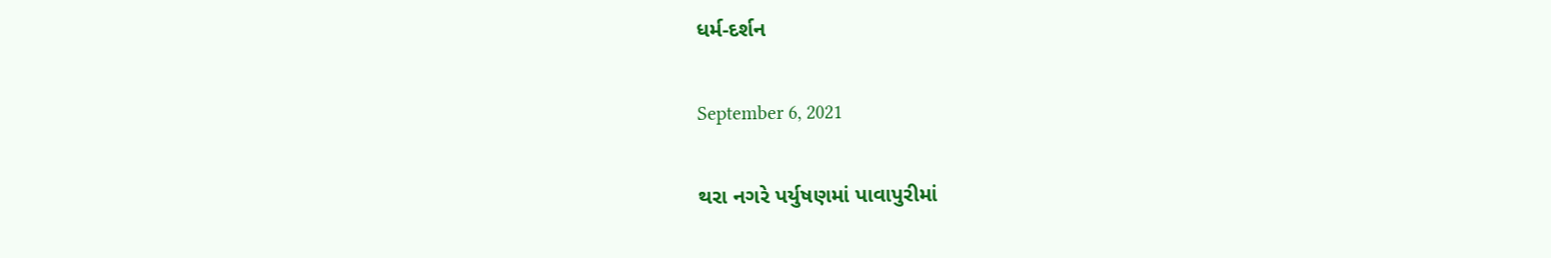ધર્મ-દર્શન

September 6, 2021

થરા નગરે પર્યુષણમાં પાવાપુરીમાં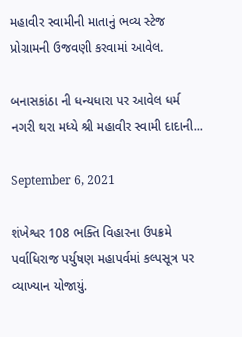મહાવીર સ્વામીની માતાનું ભવ્ય સ્ટેજ પ્રોગ્રામની ઉજવણી કરવામાં આવેલ.

બનાસકાંઠા ની ધન્યધારા પર આવેલ ધર્મ નગરી થરા મધ્યે શ્રી મહાવીર સ્વામી દાદાની...

September 6, 2021

શંખેશ્વર 108 ભક્તિ વિહારના ઉપક્રમે પર્વાધિરાજ પર્યુષણ મહાપર્વમાં કલ્પસૂત્ર પર વ્યાખ્યાન યોજાયું.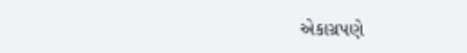એકાગ્રપણે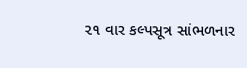૨૧ વાર કલ્પસૂત્ર સાંભળનાર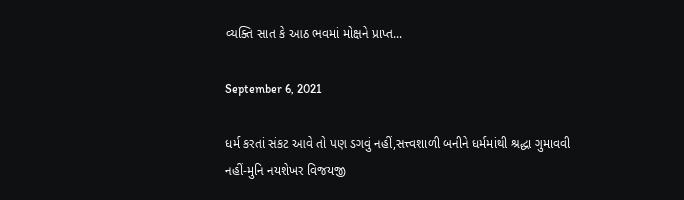વ્યક્તિ સાત કે આઠ ભવમાં મોક્ષને પ્રાપ્ત...

September 6, 2021

ધર્મ કરતાં સંકટ આવે તો પણ ડગવું નહીં,સત્ત્વશાળી બનીને ધર્મમાંથી શ્રદ્ધા ગુમાવવી નહીં-મુનિ નયશેખર વિજયજી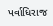પર્વાધિરાજ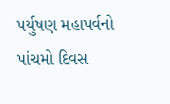પર્યુષણ મહાપર્વનો પાંચમો દિવસ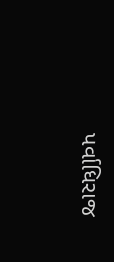પર્વાધિરાજ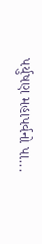પર્યુષણ મહાપર્વનો પા...